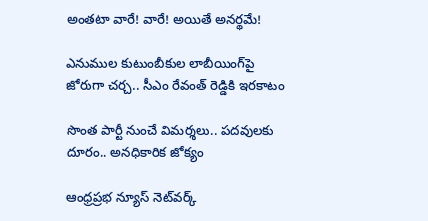అంతటా వారే! వారే! అయితే అనర్థమే!

ఎనుముల కుటుంబీకుల లాబీయింగ్‌పై జోరుగా చర్చ.. సీఎం రేవంత్ రెడ్డికి ఇరకాటం

సొంత పార్టీ నుంచే విమర్శలు.. పదవులకు దూరం.. అనధికారిక జోక్యం

ఆంధ్రప్రభ న్యూస్ నెట్‌వర్క్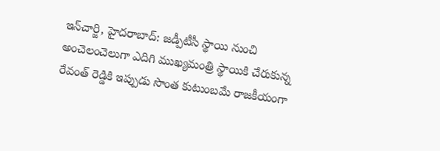ఇన్‌చార్జి, హైదరాబాద్: జడ్పీటీసీ స్థాయి నుంచి అంచెలంచెలుగా ఎదిగి ముఖ్యమంత్రి స్థాయికి చేరుకున్న రేవంత్ రెడ్డికి ఇప్పుడు సొంత కుటుంబమే రాజకీయంగా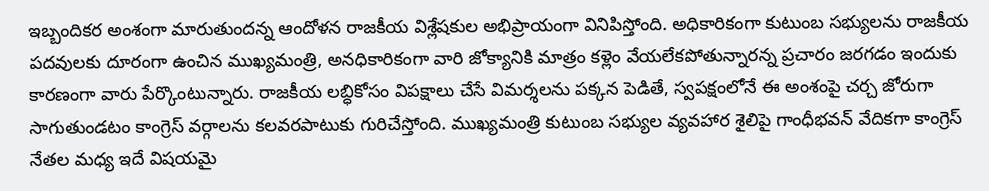ఇబ్బందికర అంశంగా మారుతుందన్న ఆందోళన రాజకీయ విశ్లేషకుల అభిప్రాయంగా వినిపిస్తోంది. అధికారికంగా కుటుంబ సభ్యులను రాజకీయ పదవులకు దూరంగా ఉంచిన ముఖ్యమంత్రి, అనధికారికంగా వారి జోక్యానికి మాత్రం కళ్లెం వేయలేకపోతున్నారన్న ప్రచారం జరగడం ఇందుకు కారణంగా వారు పేర్కొంటున్నారు. రాజకీయ లబ్ధికోసం విపక్షాలు చేసే విమర్శలను పక్కన పెడితే, స్వపక్షంలోనే ఈ అంశంపై చర్చ జోరుగా సాగుతుండటం కాంగ్రెస్ వర్గాలను కలవరపాటుకు గురిచేస్తోంది. ముఖ్యమంత్రి కుటుంబ సభ్యుల వ్యవహార శైలిపై గాంధీభవన్ వేదికగా కాంగ్రెస్ నేతల మధ్య ఇదే విషయమై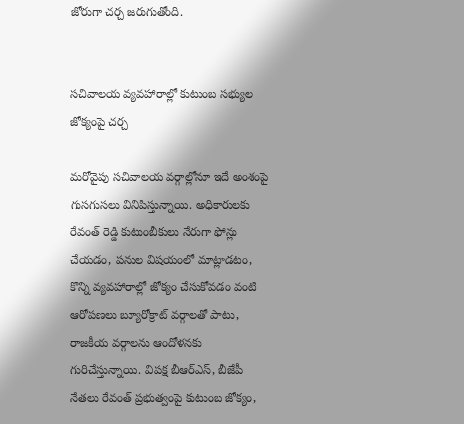జోరుగా చర్చ జరుగుతోంది.


సచివాలయ వ్యవహారాల్లో కుటుంబ సభ్యుల జోక్యంపై చర్చ

మరోవైపు సచివాలయ వర్గాల్లోనూ ఇదే అంశంపై గుసగుసలు వినిపిస్తున్నాయి. అధికారులకు రేవంత్ రెడ్డి కుటుంబీకులు నేరుగా ఫోన్లు చేయడం, పనుల విషయంలో మాట్లాడటం, కొన్ని వ్యవహారాల్లో జోక్యం చేసుకోవడం వంటి ఆరోపణలు బ్యూరోక్రాట్ వర్గాలతో పాటు, రాజకీయ వర్గాలను ఆందోళనకు గురిచేస్తున్నాయి. విపక్ష బీఆర్ఎస్, బీజేపీ నేతలు రేవంత్ ప్రభుత్వంపై కుటుంబ జోక్యం,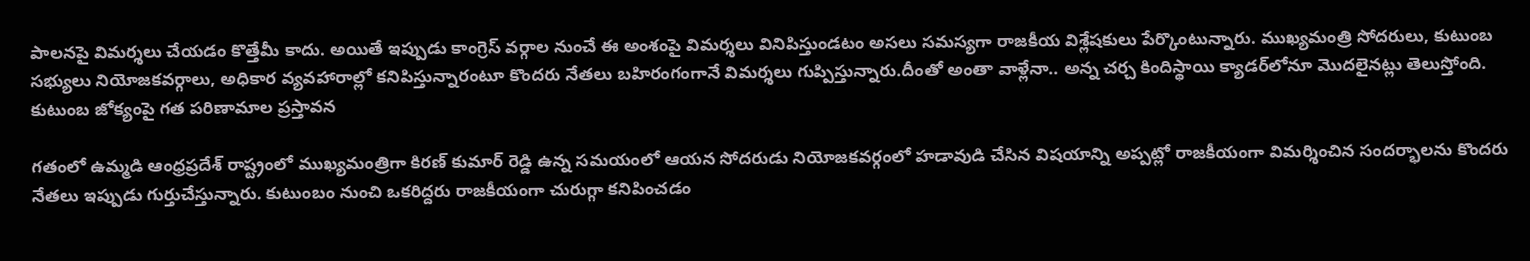పాలనపై విమర్శలు చేయడం కొత్తేమీ కాదు. అయితే ఇప్పుడు కాంగ్రెస్ వర్గాల నుంచే ఈ అంశంపై విమర్శలు వినిపిస్తుండటం అసలు సమస్యగా రాజకీయ విశ్లేషకులు పేర్కొంటున్నారు. ముఖ్యమంత్రి సోదరులు, కుటుంబ సభ్యులు నియోజకవర్గాలు, అధికార వ్యవహారాల్లో కనిపిస్తున్నారంటూ కొందరు నేతలు బహిరంగంగానే విమర్శలు గుప్పిస్తున్నారు.దీంతో అంతా వాళ్లేనా.. అన్న చర్చ కిందిస్థాయి క్యాడర్‌లోనూ మొదలైనట్లు తెలుస్తోంది. కుటుంబ జోక్యంపై గత పరిణామాల ప్రస్తావన

గతంలో ఉమ్మడి ఆంధ్రప్రదేశ్ రాష్ట్రంలో ముఖ్యమంత్రిగా కిరణ్ కుమార్ రెడ్డి ఉన్న సమయంలో ఆయన సోదరుడు నియోజకవర్గంలో హడావుడి చేసిన విషయాన్ని అప్పట్లో రాజకీయంగా విమర్శించిన సందర్భాలను కొందరు నేతలు ఇప్పుడు గుర్తుచేస్తున్నారు. కుటుంబం నుంచి ఒకరిద్దరు రాజకీయంగా చురుగ్గా కనిపించడం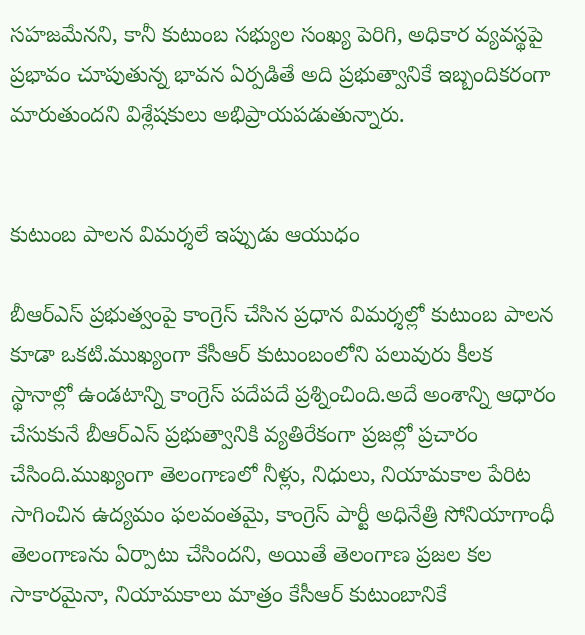సహజమేనని, కానీ కుటుంబ సభ్యుల సంఖ్య పెరిగి, అధికార వ్యవస్థపై ప్రభావం చూపుతున్న భావన ఏర్పడితే అది ప్రభుత్వానికే ఇబ్బందికరంగా మారుతుందని విశ్లేషకులు అభిప్రాయపడుతున్నారు.


కుటుంబ పాలన విమర్శలే ఇప్పుడు ఆయుధం

బీఆర్ఎస్ ప్రభుత్వంపై కాంగ్రెస్ చేసిన ప్రధాన విమర్శల్లో కుటుంబ పాలన కూడా ఒకటి.ముఖ్యంగా కేసీఆర్ కుటుంబంలోని పలువురు కీలక స్థానాల్లో ఉండటాన్ని కాంగ్రెస్ పదేపదే ప్రశ్నించింది.అదే అంశాన్ని ఆధారం చేసుకునే బీఆర్ఎస్ ప్రభుత్వానికి వ్యతిరేకంగా ప్రజల్లో ప్రచారం చేసింది.ముఖ్యంగా తెలంగాణలో నీళ్లు, నిధులు, నియామకాల పేరిట సాగించిన ఉద్యమం ఫలవంతమై, కాంగ్రెస్ పార్టీ అధినేత్రి సోనియాగాంధీ తెలంగాణను ఏర్పాటు చేసిందని, అయితే తెలంగాణ ప్రజల కల సాకారమైనా, నియామకాలు మాత్రం కేసీఆర్ కుటుంబానికే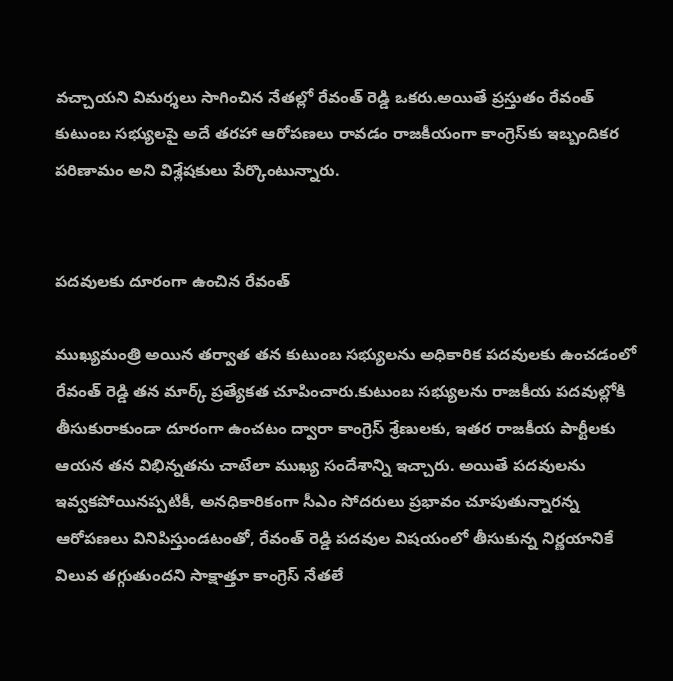వచ్చాయని విమర్శలు సాగించిన నేతల్లో రేవంత్ రెడ్డి ఒకరు.అయితే ప్రస్తుతం రేవంత్ కుటుంబ సభ్యులపై అదే తరహా ఆరోపణలు రావడం రాజకీయంగా కాంగ్రెస్‌కు ఇబ్బందికర పరిణామం అని విశ్లేషకులు పేర్కొంటున్నారు.


పదవులకు దూరంగా ఉంచిన రేవంత్

ముఖ్యమంత్రి అయిన తర్వాత తన కుటుంబ సభ్యులను అధికారిక పదవులకు ఉంచడంలో రేవంత్ రెడ్డి తన మార్క్ ప్రత్యేకత చూపించారు.కుటుంబ సభ్యులను రాజకీయ పదవుల్లోకి తీసుకురాకుండా దూరంగా ఉంచటం ద్వారా కాంగ్రెస్ శ్రేణులకు, ఇతర రాజకీయ పార్టీలకు ఆయన తన విభిన్నతను చాటేలా ముఖ్య సందేశాన్ని ఇచ్చారు. అయితే పదవులను ఇవ్వకపోయినప్పటికీ, అనధికారికంగా సీఎం సోదరులు ప్రభావం చూపుతున్నారన్న ఆరోపణలు వినిపిస్తుండటంతో, రేవంత్ రెడ్డి పదవుల విషయంలో తీసుకున్న నిర్ణయానికే విలువ తగ్గుతుందని సాక్షాత్తూ కాంగ్రెస్ నేతలే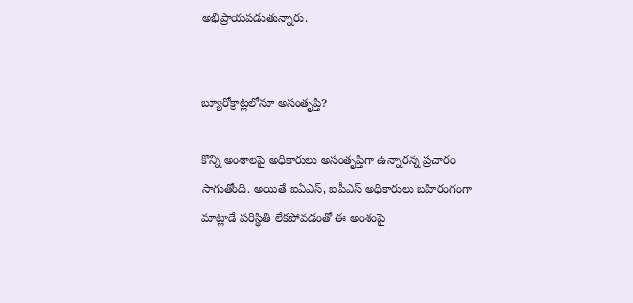అభిప్రాయపడుతున్నారు.


బ్యూరోక్రాట్లలోనూ అసంతృప్తి?

కొన్ని అంశాలపై అధికారులు అసంతృప్తిగా ఉన్నారన్న ప్రచారం సాగుతోంది. అయితే ఐఏఎస్, ఐపీఎస్ అధికారులు బహిరంగంగా మాట్లాడే పరిస్థితి లేకపోవడంతో ఈ అంశంపై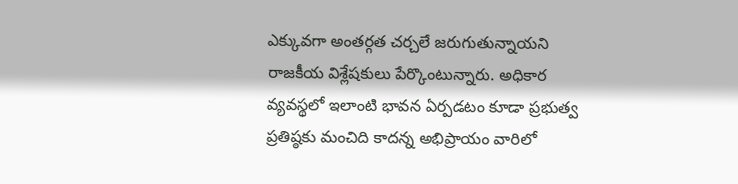ఎక్కువగా అంతర్గత చర్చలే జరుగుతున్నాయని రాజకీయ విశ్లేషకులు పేర్కొంటున్నారు. అధికార వ్యవస్థలో ఇలాంటి భావన ఏర్పడటం కూడా ప్రభుత్వ ప్రతిష్ఠకు మంచిది కాదన్న అభిప్రాయం వారిలో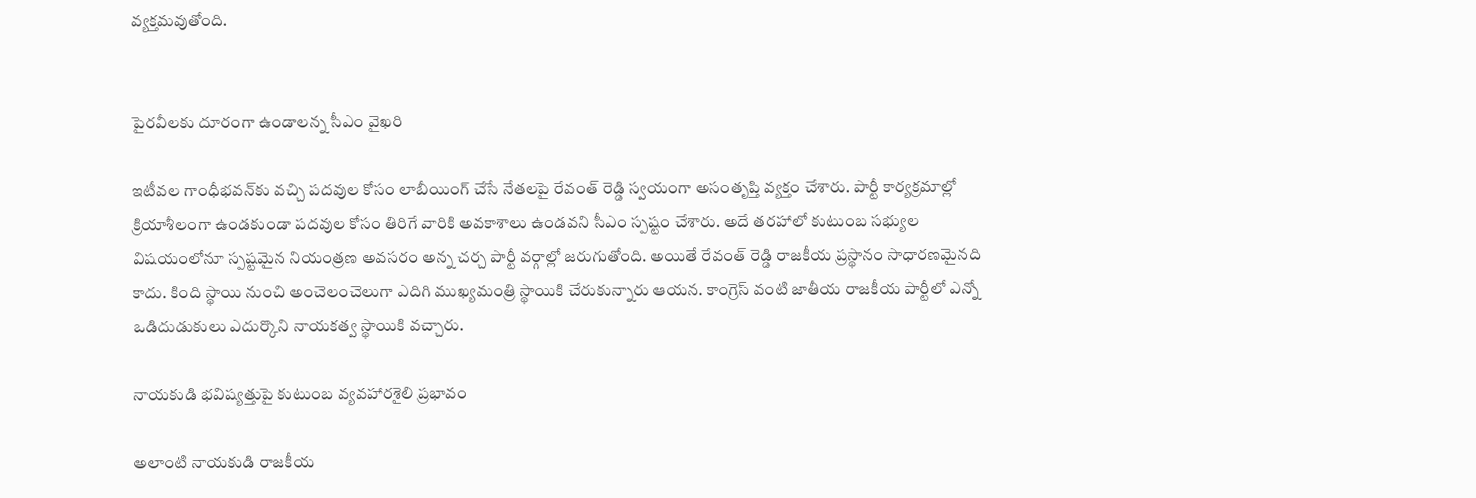వ్యక్తమవుతోంది.


పైరవీలకు దూరంగా ఉండాలన్న సీఎం వైఖరి

ఇటీవల గాంధీభవన్‌కు వచ్చి పదవుల కోసం లాబీయింగ్ చేసే నేతలపై రేవంత్ రెడ్డి స్వయంగా అసంతృప్తి వ్యక్తం చేశారు. పార్టీ కార్యక్రమాల్లో క్రియాశీలంగా ఉండకుండా పదవుల కోసం తిరిగే వారికి అవకాశాలు ఉండవని సీఎం స్పష్టం చేశారు. అదే తరహాలో కుటుంబ సభ్యుల విషయంలోనూ స్పష్టమైన నియంత్రణ అవసరం అన్న చర్చ పార్టీ వర్గాల్లో జరుగుతోంది. అయితే రేవంత్ రెడ్డి రాజకీయ ప్రస్థానం సాధారణమైనది కాదు. కింది స్థాయి నుంచి అంచెలంచెలుగా ఎదిగి ముఖ్యమంత్రి స్థాయికి చేరుకున్నారు ఆయన. కాంగ్రెస్ వంటి జాతీయ రాజకీయ పార్టీలో ఎన్నో ఒడిదుడుకులు ఎదుర్కొని నాయకత్వ స్థాయికి వచ్చారు.

నాయకుడి భవిష్యత్తుపై కుటుంబ వ్యవహారశైలి ప్రభావం

అలాంటి నాయకుడి రాజకీయ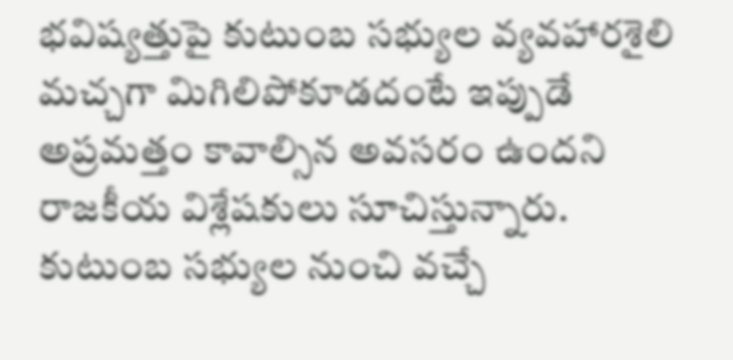భవిష్యత్తుపై కుటుంబ సభ్యుల వ్యవహారశైలి మచ్చగా మిగిలిపోకూడదంటే ఇప్పుడే అప్రమత్తం కావాల్సిన అవసరం ఉందని రాజకీయ విశ్లేషకులు సూచిస్తున్నారు. కుటుంబ సభ్యుల నుంచి వచ్చే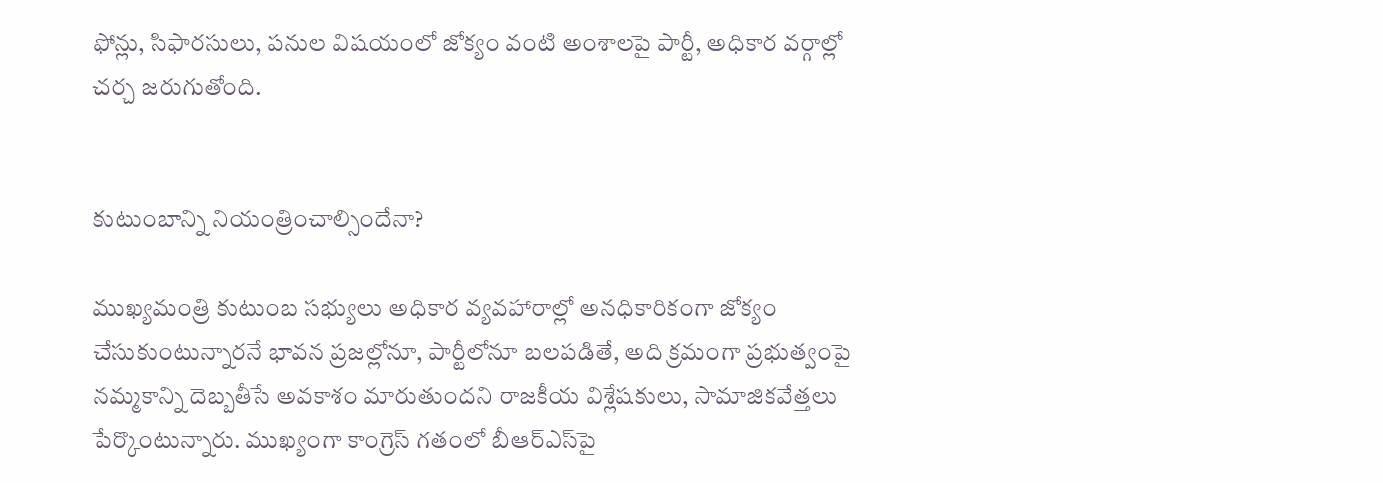ఫోన్లు, సిఫారసులు, పనుల విషయంలో జోక్యం వంటి అంశాలపై పార్టీ, అధికార వర్గాల్లో చర్చ జరుగుతోంది.


కుటుంబాన్ని నియంత్రించాల్సిందేనా?

ముఖ్యమంత్రి కుటుంబ సభ్యులు అధికార వ్యవహారాల్లో అనధికారికంగా జోక్యం చేసుకుంటున్నారనే భావన ప్రజల్లోనూ, పార్టీలోనూ బలపడితే, అది క్రమంగా ప్రభుత్వంపై నమ్మకాన్ని దెబ్బతీసే అవకాశం మారుతుందని రాజకీయ విశ్లేషకులు, సామాజికవేత్తలు పేర్కొంటున్నారు. ముఖ్యంగా కాంగ్రెస్ గతంలో బీఆర్ఎస్‌పై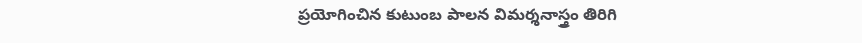ప్రయోగించిన కుటుంబ పాలన విమర్శనాస్త్రం తిరిగి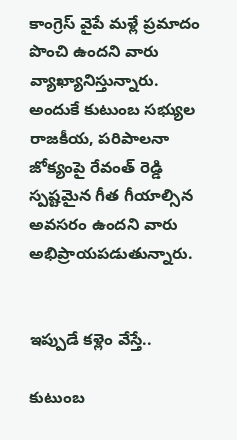కాంగ్రెస్ వైపే మళ్లే ప్రమాదం పొంచి ఉందని వారు వ్యాఖ్యానిస్తున్నారు. అందుకే కుటుంబ సభ్యుల రాజకీయ, పరిపాలనా జోక్యంపై రేవంత్ రెడ్డి స్పష్టమైన గీత గీయాల్సిన అవసరం ఉందని వారు అభిప్రాయపడుతున్నారు.


ఇప్పుడే కళ్లెం వేస్తే..

కుటుంబ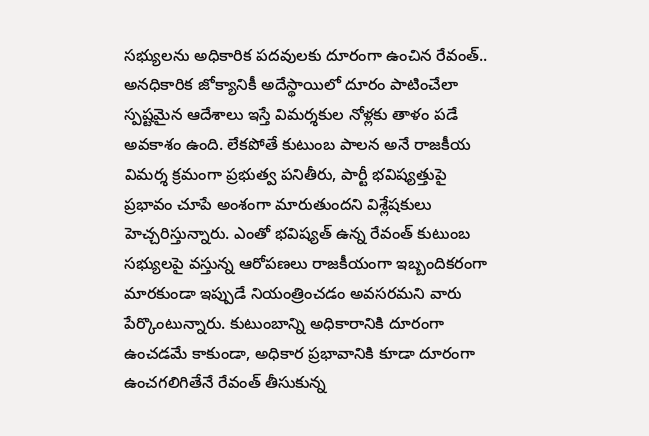సభ్యులను అధికారిక పదవులకు దూరంగా ఉంచిన రేవంత్.. అనధికారిక జోక్యానికీ అదేస్థాయిలో దూరం పాటించేలా స్పష్టమైన ఆదేశాలు ఇస్తే విమర్శకుల నోళ్లకు తాళం పడే అవకాశం ఉంది. లేకపోతే కుటుంబ పాలన అనే రాజకీయ విమర్శ క్రమంగా ప్రభుత్వ పనితీరు, పార్టీ భవిష్యత్తుపై ప్రభావం చూపే అంశంగా మారుతుందని విశ్లేషకులు హెచ్చరిస్తున్నారు. ఎంతో భవిష్యత్ ఉన్న రేవంత్ కుటుంబ సభ్యులపై వస్తున్న ఆరోపణలు రాజకీయంగా ఇబ్బందికరంగా మారకుండా ఇప్పుడే నియంత్రించడం అవసరమని వారు పేర్కొంటున్నారు. కుటుంబాన్ని అధికారానికి దూరంగా ఉంచడమే కాకుండా, అధికార ప్రభావానికి కూడా దూరంగా ఉంచగలిగితేనే రేవంత్ తీసుకున్న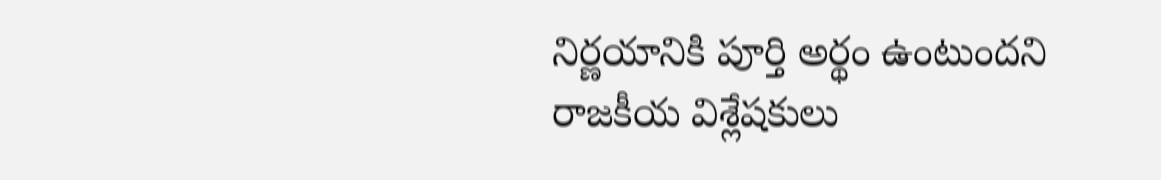నిర్ణయానికి పూర్తి అర్థం ఉంటుందని రాజకీయ విశ్లేషకులు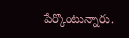పేర్కొంటున్నారు.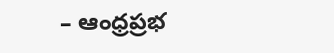– ఆంధ్రప్రభ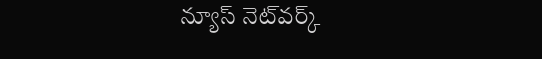న్యూస్ నెట్‌వర్క్